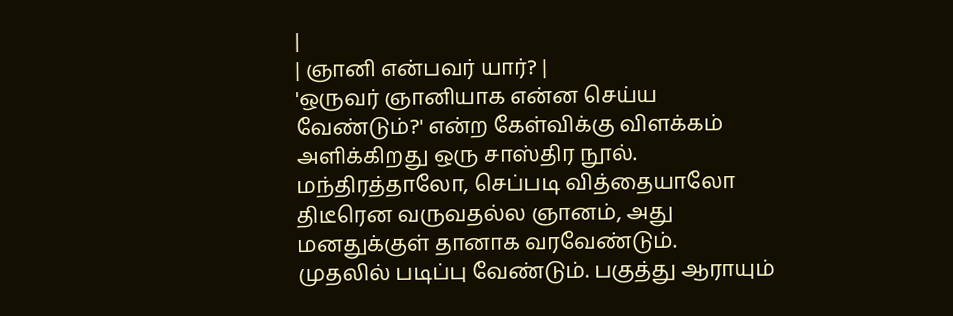|
| ஞானி என்பவர் யார்? |
'ஒருவர் ஞானியாக என்ன செய்ய வேண்டும்?' என்ற கேள்விக்கு விளக்கம் அளிக்கிறது ஒரு சாஸ்திர நூல்.
மந்திரத்தாலோ, செப்படி வித்தையாலோ திடீரென வருவதல்ல ஞானம், அது மனதுக்குள் தானாக வரவேண்டும்.
முதலில் படிப்பு வேண்டும். பகுத்து ஆராயும்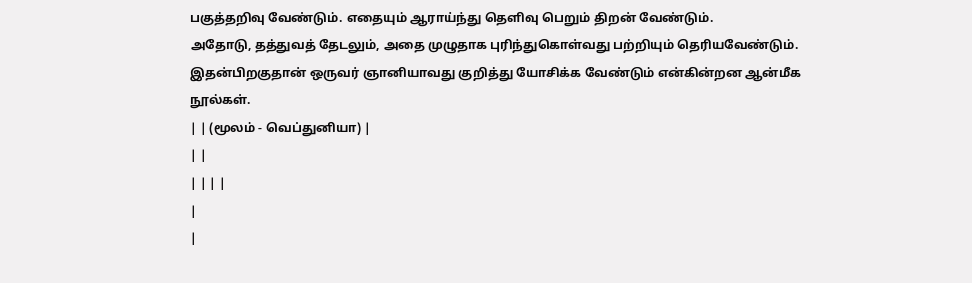பகுத்தறிவு வேண்டும். எதையும் ஆராய்ந்து தெளிவு பெறும் திறன் வேண்டும்.
அதோடு, தத்துவத் தேடலும், அதை முழுதாக புரிந்துகொள்வது பற்றியும் தெரியவேண்டும்.
இதன்பிறகுதான் ஒருவர் ஞானியாவது குறித்து யோசிக்க வேண்டும் என்கின்றன ஆன்மீக நூல்கள்.
| | (மூலம் - வெப்துனியா) |
| |
| | | |
|
|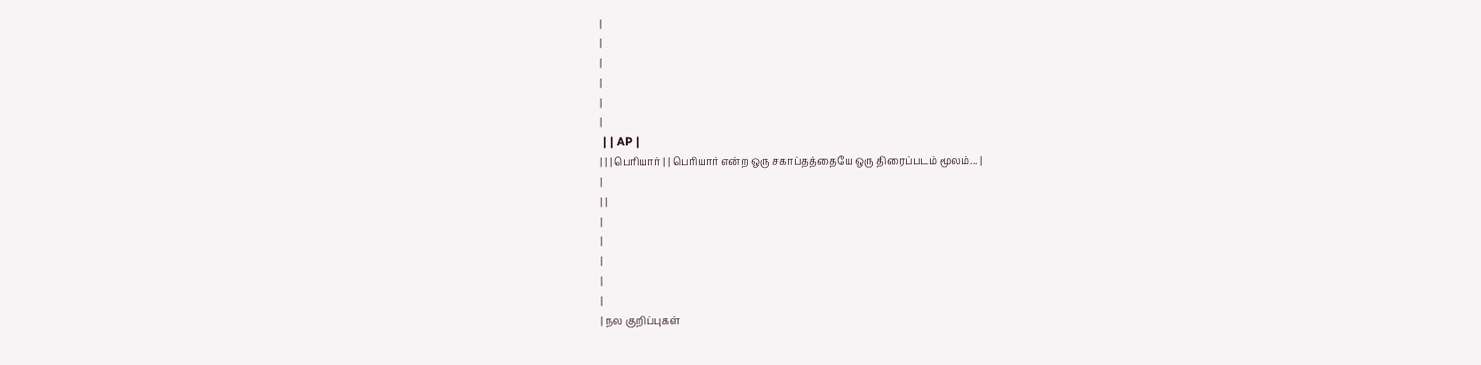|
|
|
|
|
|
 | | AP |
| | | பெரியார் | | பெரியார் என்ற ஒரு சகாப்தத்தையே ஒரு திரைப்படம் மூலம்... |
|
| |
|
|
|
|
|
| நல குறிப்புகள்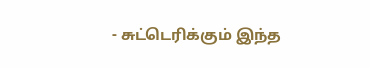- சுட்டெரிக்கும் இந்த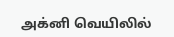அக்னி வெயிலில்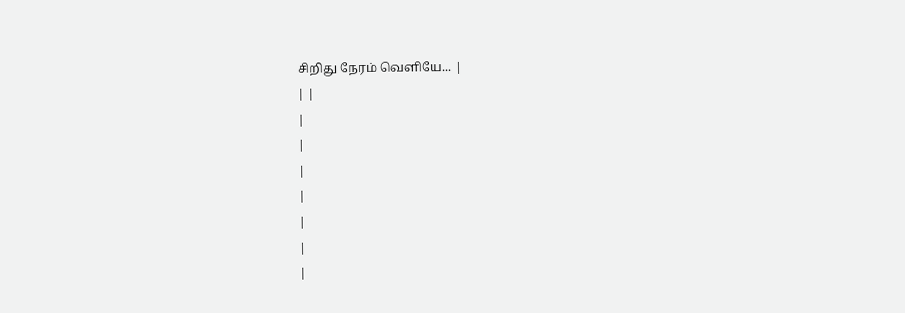சிறிது நேரம் வெளியே... |
| |
|
|
|
|
|
|
|